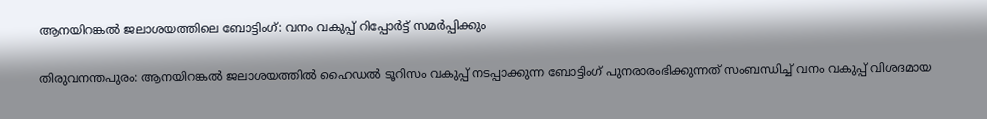ആനയിറങ്കല്‍ ജലാശയത്തിലെ ബോട്ടിംഗ്: വനം വകുപ്പ് റിപ്പോര്‍ട്ട് സമര്‍പ്പിക്കും

തിരുവനന്തപുരം: ആനയിറങ്കല്‍ ജലാശയത്തില്‍ ഹൈഡല്‍ ടൂറിസം വകുപ്പ് നടപ്പാക്കുന്ന ബോട്ടിംഗ് പുനരാരംഭിക്കുന്നത് സംബന്ധിച്ച് വനം വകുപ്പ് വിശദമായ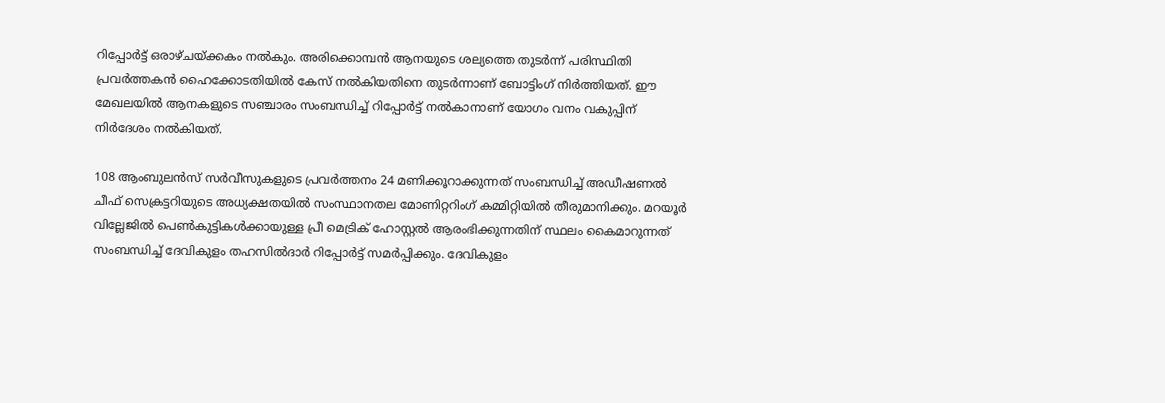റിപ്പോര്‍ട്ട് ഒരാഴ്ചയ്ക്കകം നല്‍കും. അരിക്കൊമ്പന്‍ ആനയുടെ ശല്യത്തെ തുടര്‍ന്ന് പരിസ്ഥിതി പ്രവര്‍ത്തകന്‍ ഹൈക്കോടതിയില്‍ കേസ് നല്‍കിയതിനെ തുടര്‍ന്നാണ് ബോട്ടിംഗ് നിര്‍ത്തിയത്. ഈ മേഖലയില്‍ ആനകളുടെ സഞ്ചാരം സംബന്ധിച്ച് റിപ്പോര്‍ട്ട് നല്‍കാനാണ് യോഗം വനം വകുപ്പിന് നിര്‍ദേശം നല്‍കിയത്.

108 ആംബുലന്‍സ് സര്‍വീസുകളുടെ പ്രവര്‍ത്തനം 24 മണിക്കൂറാക്കുന്നത് സംബന്ധിച്ച് അഡീഷണല്‍ ചീഫ് സെക്രട്ടറിയുടെ അധ്യക്ഷതയില്‍ സംസ്ഥാനതല മോണിറ്ററിംഗ് കമ്മിറ്റിയില്‍ തീരുമാനിക്കും. മറയൂര്‍ വില്ലേജില്‍ പെണ്‍കുട്ടികള്‍ക്കായുള്ള പ്രീ മെട്രിക് ഹോസ്റ്റല്‍ ആരംഭിക്കുന്നതിന് സ്ഥലം കൈമാറുന്നത് സംബന്ധിച്ച് ദേവികുളം തഹസില്‍ദാര്‍ റിപ്പോര്‍ട്ട് സമര്‍പ്പിക്കും. ദേവികുളം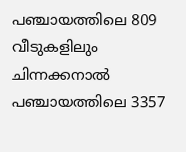പഞ്ചായത്തിലെ 809 വീടുകളിലും ചിന്നക്കനാല്‍ പഞ്ചായത്തിലെ 3357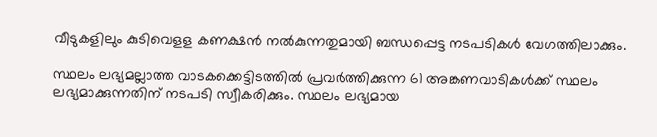വീടുകളിലും കുടിവെളള കണക്ഷന്‍ നല്‍കുന്നതുമായി ബന്ധപ്പെട്ട നടപടികള്‍ വേഗത്തിലാക്കും.

സ്ഥലം ലഭ്യമല്ലാത്ത വാടകക്കെട്ടിടത്തില്‍ പ്രവര്‍ത്തിക്കുന്ന 61 അങ്കണവാടികള്‍ക്ക് സ്ഥലം ലഭ്യമാക്കുന്നതിന് നടപടി സ്വീകരിക്കും. സ്ഥലം ലഭ്യമായ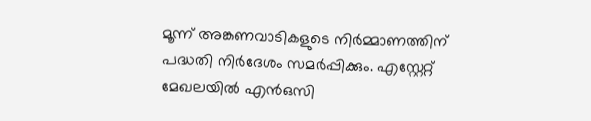മൂന്ന് അങ്കണവാടികളുടെ നിര്‍മ്മാണത്തിന് പദ്ധതി നിര്‍ദേശം സമര്‍പ്പിക്കും. എസ്റ്റേറ്റ് മേഖലയില്‍ എന്‍ഒസി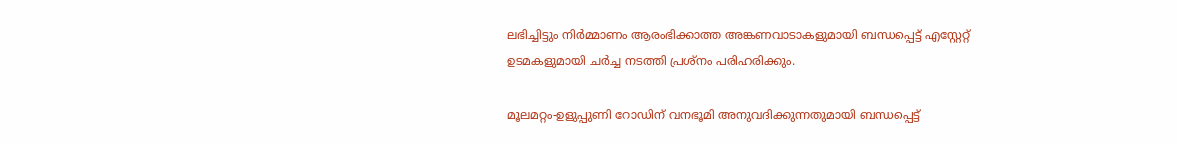ലഭിച്ചിട്ടും നിര്‍മ്മാണം ആരംഭിക്കാത്ത അങ്കണവാടാകളുമായി ബന്ധപ്പെട്ട് എസ്റ്റേറ്റ് ഉടമകളുമായി ചര്‍ച്ച നടത്തി പ്രശ്‌നം പരിഹരിക്കും.

മൂലമറ്റം-ഉളുപ്പുണി റോഡിന് വനഭൂമി അനുവദിക്കുന്നതുമായി ബന്ധപ്പെട്ട്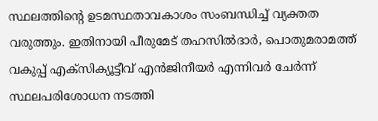സ്ഥലത്തിന്റെ ഉടമസ്ഥതാവകാശം സംബന്ധിച്ച് വ്യക്തത വരുത്തും. ഇതിനായി പീരുമേട് തഹസില്‍ദാര്‍, പൊതുമരാമത്ത് വകുപ്പ് എക്‌സിക്യൂട്ടീവ് എന്‍ജിനീയര്‍ എന്നിവര്‍ ചേര്‍ന്ന് സ്ഥലപരിശോധന നടത്തി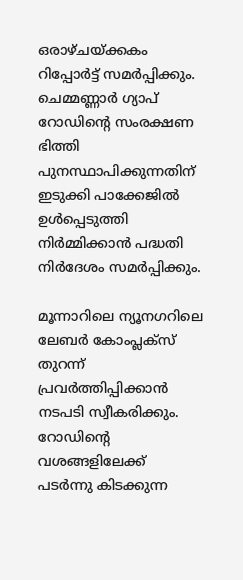ഒരാഴ്ചയ്ക്കകം റിപ്പോര്‍ട്ട് സമര്‍പ്പിക്കും. ചെമ്മണ്ണാര്‍ ഗ്യാപ് റോഡിന്റെ സംരക്ഷണ ഭിത്തി പുനസ്ഥാപിക്കുന്നതിന് ഇടുക്കി പാക്കേജില്‍ ഉള്‍പ്പെടുത്തി നിര്‍മ്മിക്കാന്‍ പദ്ധതി നിര്‍ദേശം സമര്‍പ്പിക്കും.

മൂന്നാറിലെ ന്യൂനഗറിലെ ലേബര്‍ കോംപ്ലക്‌സ് തുറന്ന് പ്രവര്‍ത്തിപ്പിക്കാന്‍ നടപടി സ്വീകരിക്കും. റോഡിന്റെ വശങ്ങളിലേക്ക് പടര്‍ന്നു കിടക്കുന്ന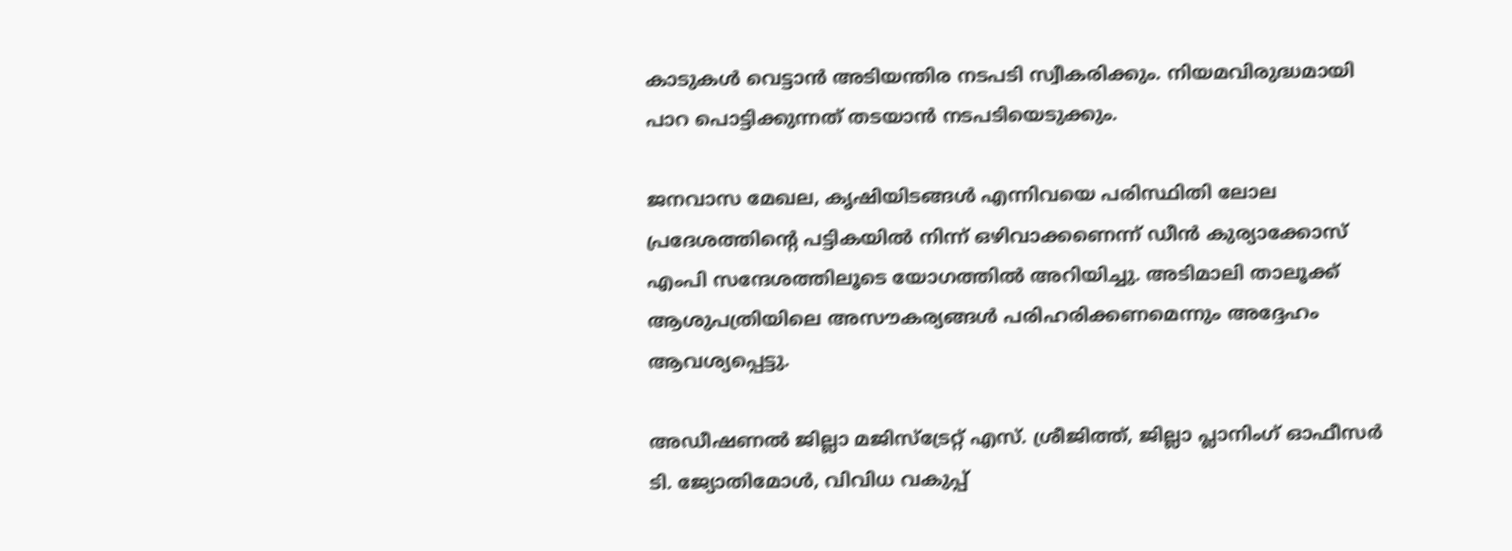കാടുകള്‍ വെട്ടാന്‍ അടിയന്തിര നടപടി സ്വീകരിക്കും. നിയമവിരുദ്ധമായി പാറ പൊട്ടിക്കുന്നത് തടയാന്‍ നടപടിയെടുക്കും.

ജനവാസ മേഖല, കൃഷിയിടങ്ങള്‍ എന്നിവയെ പരിസ്ഥിതി ലോല പ്രദേശത്തിന്റെ പട്ടികയില്‍ നിന്ന് ഒഴിവാക്കണെന്ന് ഡീന്‍ കുര്യാക്കോസ് എംപി സന്ദേശത്തിലൂടെ യോഗത്തില്‍ അറിയിച്ചു. അടിമാലി താലൂക്ക് ആശുപത്രിയിലെ അസൗകര്യങ്ങള്‍ പരിഹരിക്കണമെന്നും അദ്ദേഹം ആവശ്യപ്പെട്ടു.

അഡീഷണല്‍ ജില്ലാ മജിസ്‌ട്രേറ്റ് എസ്. ശ്രീജിത്ത്, ജില്ലാ പ്ലാനിംഗ് ഓഫീസര്‍ ടി. ജ്യോതിമോള്‍, വിവിധ വകുപ്പ്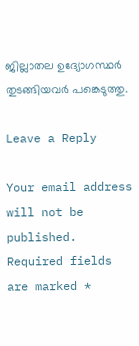ജില്ലാതല ഉദ്യോഗസ്ഥര്‍ തുടങ്ങിയവര്‍ പങ്കെടുത്തു.

Leave a Reply

Your email address will not be published. Required fields are marked *